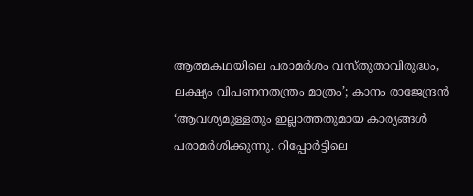ആത്മകഥയിലെ പരാമർശം വസ്തുതാവിരുദ്ധം, ലക്ഷ്യം വിപണനതന്ത്രം മാത്രം’; കാനം രാജേന്ദ്രൻ
‘ആവശ്യമുള്ളതും ഇല്ലാത്തതുമായ കാര്യങ്ങൾ പരാമർശിക്കുന്നു. റിപ്പോർട്ടിലെ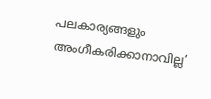പലകാര്യങ്ങളും അംഗീകരിക്കാനാവില്ല’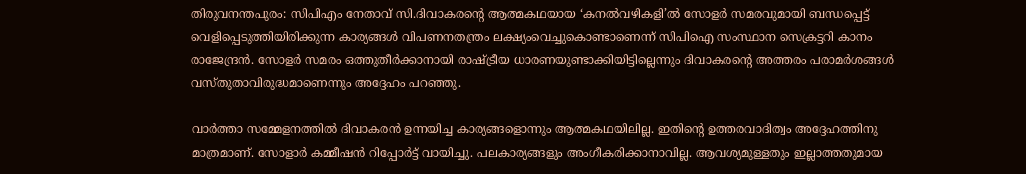തിരുവനന്തപുരം: സിപിഎം നേതാവ് സി.ദിവാകരന്‍റെ ആത്മകഥയായ ‘കനൽവഴികളി’ൽ സോളർ സമരവുമായി ബന്ധപ്പെട്ട് വെളിപ്പെടുത്തിയിരിക്കുന്ന കാര്യങ്ങൾ വിപണനതന്ത്രം ലക്ഷ്യംവെച്ചുകൊണ്ടാണെന്ന് സിപിഐ സംസ്ഥാന സെക്രട്ടറി കാനം രാജേന്ദ്രൻ. സോളർ സമരം ഒത്തുതീർക്കാനായി രാഷ്ട്രീയ ധാരണയുണ്ടാക്കിയിട്ടില്ലെന്നും ദിവാകരന്‍റെ അത്തരം പരാമർശങ്ങൾ വസ്തുതാവിരുദ്ധമാണെന്നും അദ്ദേഹം പറഞ്ഞു.

വാർത്താ സമ്മേളനത്തിൽ ദിവാകരൻ ഉന്നയിച്ച കാര്യങ്ങളൊന്നും ആത്മകഥയിലില്ല. ഇതിന്‍റെ ഉത്തരവാദിത്വം അദ്ദേഹത്തിനു മാത്രമാണ്. സോളാർ കമ്മീഷൻ റിപ്പോർട്ട് വായിച്ചു. പലകാര്യങ്ങളും അംഗീകരിക്കാനാവില്ല. ആവശ്യമുള്ളതും ഇല്ലാത്തതുമായ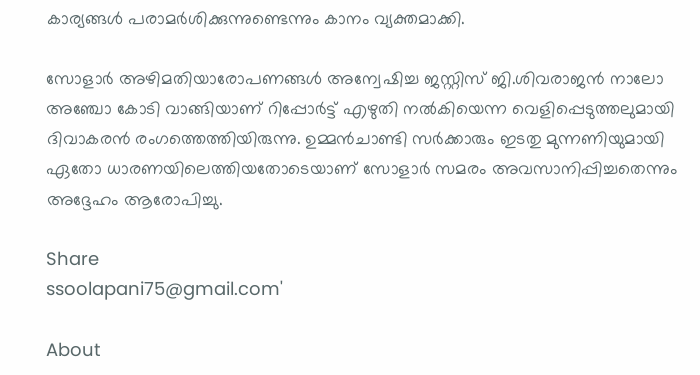കാര്യങ്ങൾ പരാമർശിക്കുന്നുണ്ടെന്നും കാനം വ്യക്തമാക്കി.

സോളാർ അഴിമതിയാരോപണങ്ങൾ അന്വേഷിച്ച ജസ്റ്റിസ് ജി.ശിവരാജൻ നാലോ അഞ്ചോ കോടി വാങ്ങിയാണ് റിപ്പോർട്ട് എഴുതി നൽകിയെന്ന വെളിപ്പെടുത്തലുമായി ദിവാകരൻ രംഗത്തെത്തിയിരുന്നു. ഉമ്മൻചാണ്ടി സർക്കാരും ഇടതു മുന്നണിയുമായി ഏതോ ധാരണയിലെത്തിയതോടെയാണ് സോളാർ സമരം അവസാനിപ്പിച്ചതെന്നും അദ്ദേഹം ആരോപിച്ചു.

Share
ssoolapani75@gmail.com'

About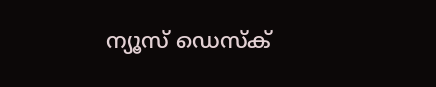ന്യൂസ് ഡെസ്ക്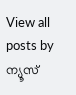View all posts by ന്യൂസ്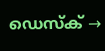ഡെസ്ക് →